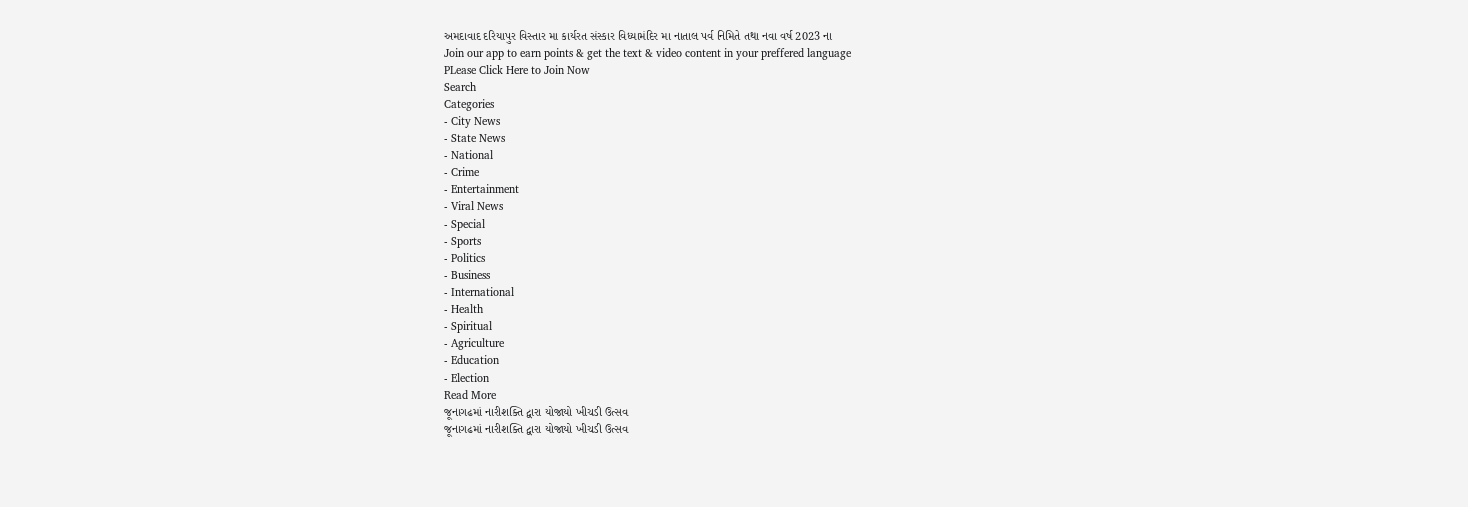અમદાવાદ દરિયાપુર વિસ્તાર મા કાર્યરત સંસ્કાર વિધ્યામંદિર મા નાતાલ પર્વ નિમિતે તથા નવા વર્ષ 2023 ના
Join our app to earn points & get the text & video content in your preffered language
PLease Click Here to Join Now
Search
Categories
- City News
- State News
- National
- Crime
- Entertainment
- Viral News
- Special
- Sports
- Politics
- Business
- International
- Health
- Spiritual
- Agriculture
- Education
- Election
Read More
જૂનાગઢમાં નારીશક્તિ દ્વારા યોજાયો ખીચડી ઉત્સવ
જૂનાગઢમાં નારીશક્તિ દ્વારા યોજાયો ખીચડી ઉત્સવ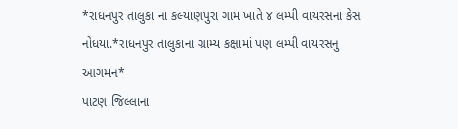*રાધનપુર તાલુકા ના કલ્યાણપુરા ગામ ખાતે ૪ લમ્પી વાયરસના કેસ નોધયા.*રાધનપુર તાલુકાના ગ્રામ્ય કક્ષામાં પણ લમ્પી વાયરસનુ આગમન*
પાટણ જિલ્લાના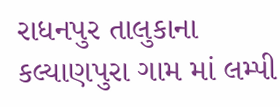રાધનપુર તાલુકાના કલ્યાણપુરા ગામ માં લમ્પી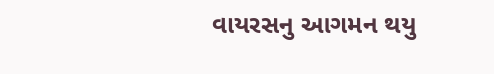વાયરસનુ આગમન થયુ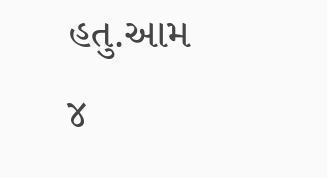હતુ.આમ ૪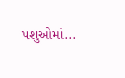પશુઓમાં...